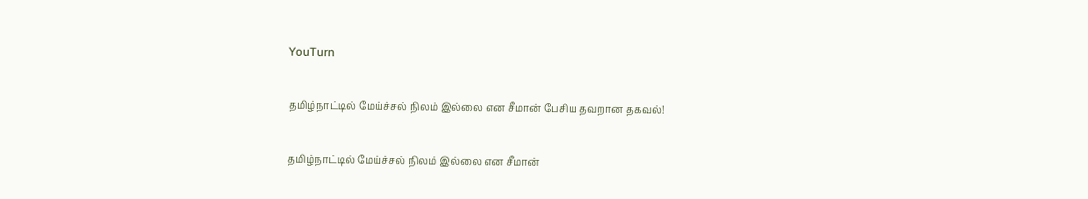YouTurn

தமிழ்நாட்டில் மேய்ச்சல் நிலம் இல்லை என சீமான் பேசிய தவறான தகவல்!

தமிழ்நாட்டில் மேய்ச்சல் நிலம் இல்லை என சீமான்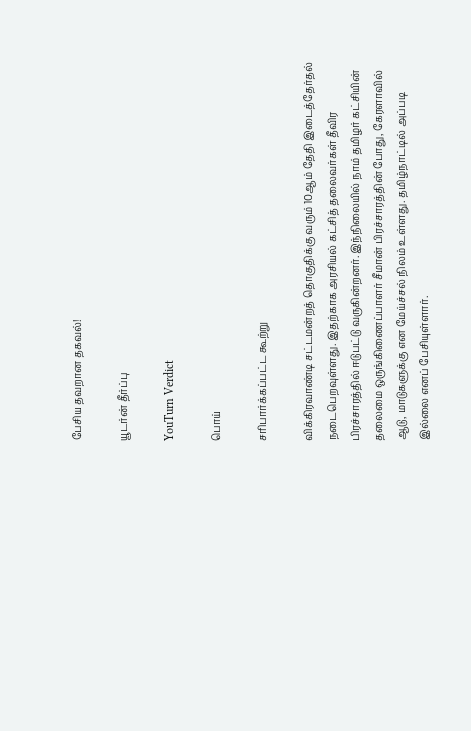பேசிய தவறான தகவல்!

யூடர்ன் தீர்ப்பு

YouTurn Verdict

பொய்

சரிபார்க்கப்பட்ட கூற்று

விக்கிரவாண்டி சட்டமன்றத் தொகுதிக்கு வரும் 10ஆம் தேதி இடைத்தேர்தல் நடைபெறவுள்ளது. இதற்காக அரசியல் கட்சித் தலைவர்கள் தீவிர பிரச்சாரத்தில் ஈடுபட்டு வருகின்றனர். இந்நிலையில் நாம் தமிழர் கட்சியின் தலைமை ஒருங்கிணைப்பாளர் சீமான் பிரச்சாரத்தின் போது, கேரளாவில் ஆடு, மாடுகளுக்கு என மேய்ச்சல் நிலம் உள்ளது. தமிழ்நாட்டில் அப்படி இல்லை எனப் பேசியுள்ளார்.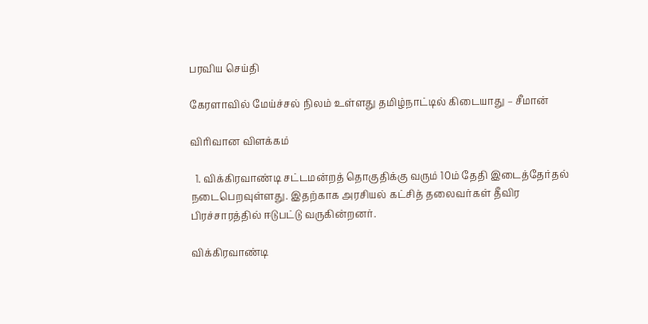பரவிய செய்தி

கேரளாவில் மேய்ச்சல் நிலம் உள்ளது தமிழ்நாட்டில் கிடையாது – சீமான்

விரிவான விளக்கம்

  1. விக்கிரவாண்டி சட்டமன்றத் தொகுதிக்கு வரும் 10ம் தேதி இடைத்தேர்தல் நடைபெறவுள்ளது. இதற்காக அரசியல் கட்சித் தலைவர்கள் தீவிர பிரச்சாரத்தில் ஈடுபட்டு வருகின்றனர்.

விக்கிரவாண்டி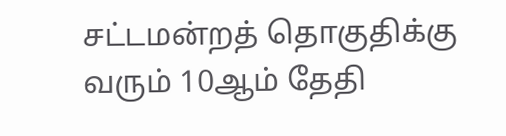சட்டமன்றத் தொகுதிக்கு வரும் 10ஆம் தேதி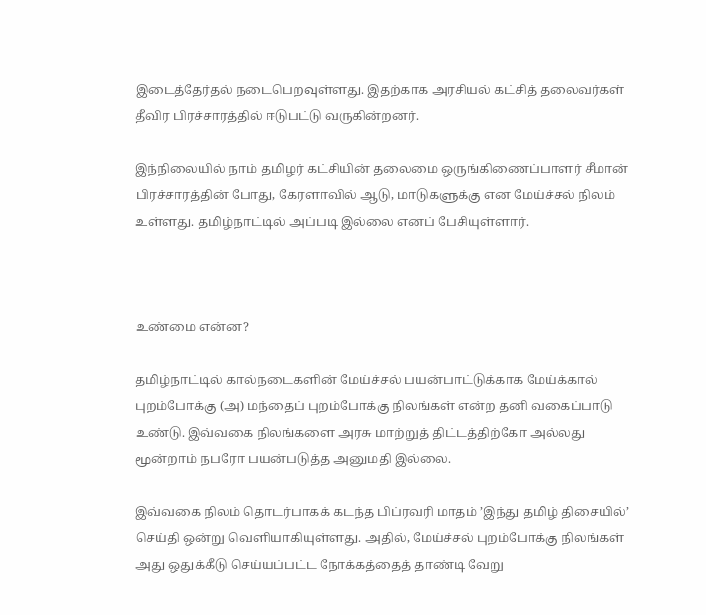இடைத்தேர்தல் நடைபெறவுள்ளது. இதற்காக அரசியல் கட்சித் தலைவர்கள் தீவிர பிரச்சாரத்தில் ஈடுபட்டு வருகின்றனர்.

இந்நிலையில் நாம் தமிழர் கட்சியின் தலைமை ஒருங்கிணைப்பாளர் சீமான் பிரச்சாரத்தின் போது, கேரளாவில் ஆடு, மாடுகளுக்கு என மேய்ச்சல் நிலம் உள்ளது. தமிழ்நாட்டில் அப்படி இல்லை எனப் பேசியுள்ளார்.



உண்மை என்ன?

தமிழ்நாட்டில் கால்நடைகளின் மேய்ச்சல் பயன்பாட்டுக்காக மேய்க்கால் புறம்போக்கு (அ) மந்தைப் புறம்போக்கு நிலங்கள் என்ற தனி வகைப்பாடு உண்டு. இவ்வகை நிலங்களை அரசு மாற்றுத் திட்டத்திற்கோ அல்லது மூன்றாம் நபரோ பயன்படுத்த அனுமதி இல்லை.

இவ்வகை நிலம் தொடர்பாகக் கடந்த பிப்ரவரி மாதம் ’இந்து தமிழ் திசையில்’ செய்தி ஒன்று வெளியாகியுள்ளது. அதில், மேய்ச்சல் புறம்போக்கு நிலங்கள் அது ஒதுக்கீடு செய்யப்பட்ட நோக்கத்தைத் தாண்டி வேறு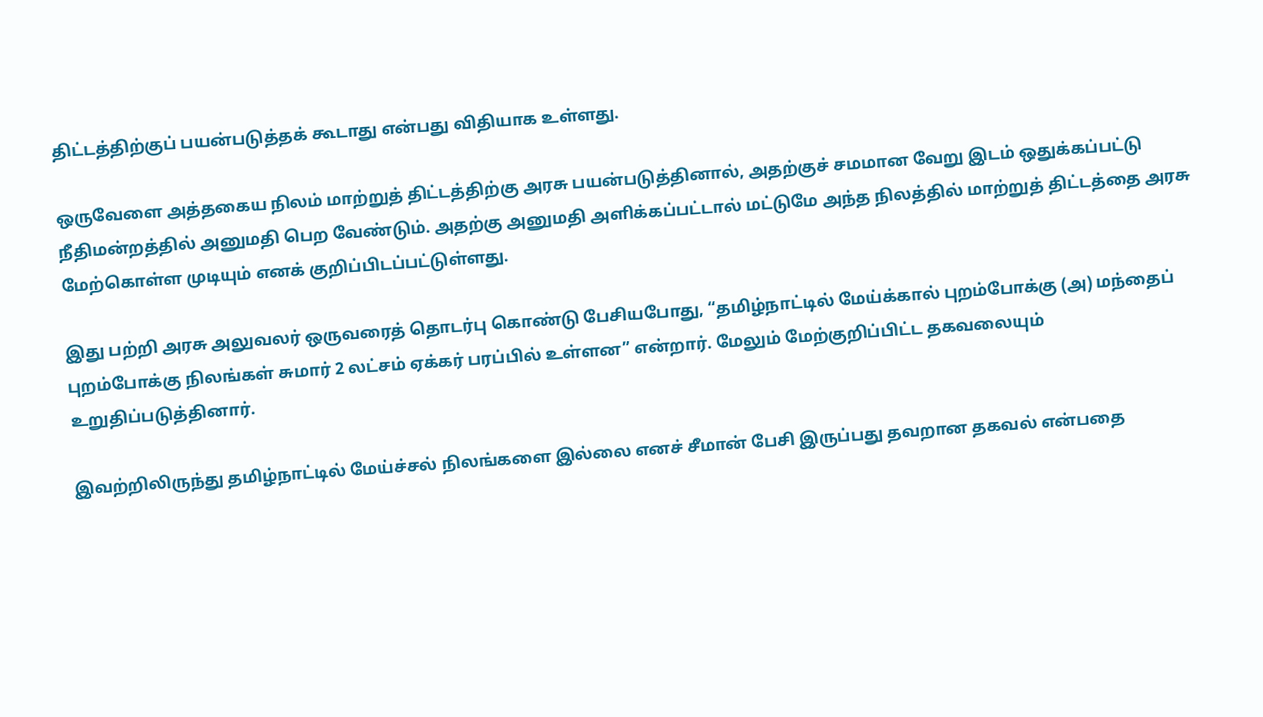திட்டத்திற்குப் பயன்படுத்தக் கூடாது என்பது விதியாக உள்ளது.

ஒருவேளை அத்தகைய நிலம் மாற்றுத் திட்டத்திற்கு அரசு பயன்படுத்தினால், அதற்குச் சமமான வேறு இடம் ஒதுக்கப்பட்டு நீதிமன்றத்தில் அனுமதி பெற வேண்டும். அதற்கு அனுமதி அளிக்கப்பட்டால் மட்டுமே அந்த நிலத்தில் மாற்றுத் திட்டத்தை அரசு மேற்கொள்ள முடியும் எனக் குறிப்பிடப்பட்டுள்ளது.

இது பற்றி அரசு அலுவலர் ஒருவரைத் தொடர்பு கொண்டு பேசியபோது, “தமிழ்நாட்டில் மேய்க்கால் புறம்போக்கு (அ) மந்தைப் புறம்போக்கு நிலங்கள் சுமார் 2 லட்சம் ஏக்கர் பரப்பில் உள்ளன” என்றார். மேலும் மேற்குறிப்பிட்ட தகவலையும் உறுதிப்படுத்தினார்.

இவற்றிலிருந்து தமிழ்நாட்டில் மேய்ச்சல் நிலங்களை இல்லை எனச் சீமான் பேசி இருப்பது தவறான தகவல் என்பதை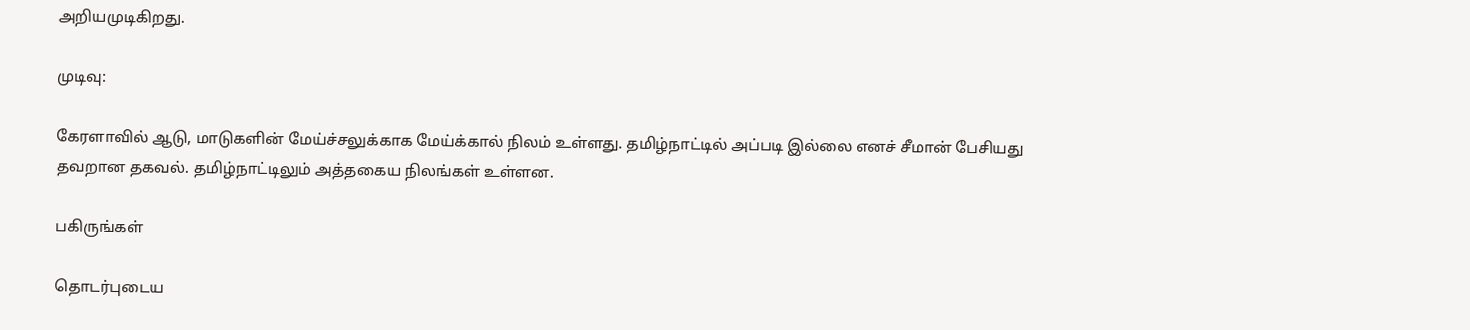அறியமுடிகிறது.

முடிவு:

கேரளாவில் ஆடு, மாடுகளின் மேய்ச்சலுக்காக மேய்க்கால் நிலம் உள்ளது. தமிழ்நாட்டில் அப்படி இல்லை எனச் சீமான் பேசியது தவறான தகவல். தமிழ்நாட்டிலும் அத்தகைய நிலங்கள் உள்ளன.

பகிருங்கள்

தொடர்புடைய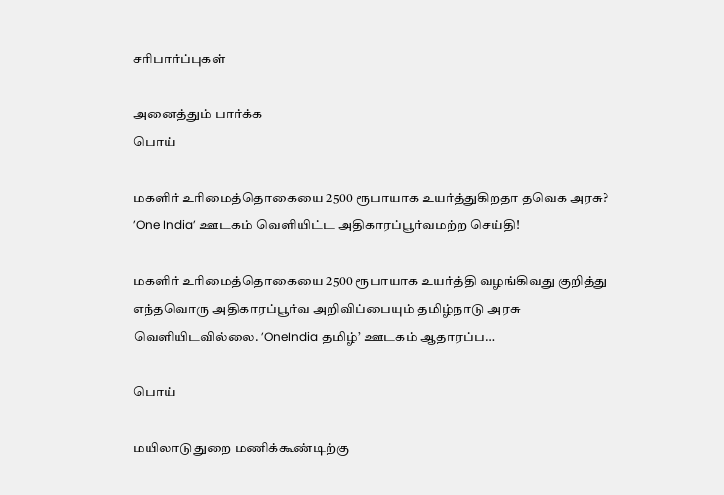சரிபார்ப்புகள்

அனைத்தும் பார்க்க
பொய்

மகளிர் உரிமைத்தொகையை 2500 ரூபாயாக உயர்த்துகிறதா தவெக அரசு? ’One India’ ஊடகம் வெளியிட்ட அதிகாரப்பூர்வமற்ற செய்தி!

மகளிர் உரிமைத்தொகையை 2500 ரூபாயாக உயர்த்தி வழங்கிவது குறித்து எந்தவொரு அதிகாரப்பூர்வ அறிவிப்பையும் தமிழ்நாடு அரசு வெளியிடவில்லை. ’OneIndia தமிழ்’ ஊடகம் ஆதாரப்ப…

பொய்

மயிலாடுதுறை மணிக்கூண்டிற்கு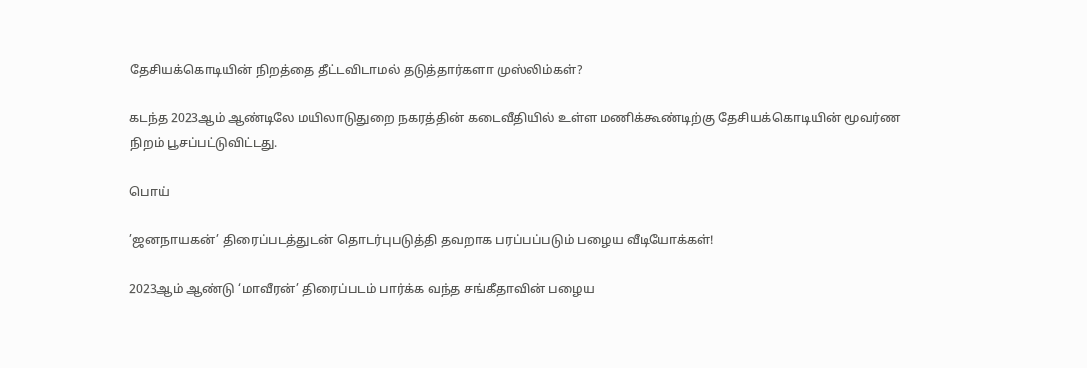தேசியக்கொடியின் நிறத்தை தீட்டவிடாமல் தடுத்தார்களா முஸ்லிம்கள்?

கடந்த 2023ஆம் ஆண்டிலே மயிலாடுதுறை நகரத்தின் கடைவீதியில் உள்ள மணிக்கூண்டிற்கு தேசியக்கொடியின் மூவர்ண நிறம் பூசப்பட்டுவிட்டது.

பொய்

’ஜனநாயகன்’ திரைப்படத்துடன் தொடர்புபடுத்தி தவறாக பரப்பப்படும் பழைய வீடியோக்கள்!

2023ஆம் ஆண்டு ‘மாவீரன்’ திரைப்படம் பார்க்க வந்த சங்கீதாவின் பழைய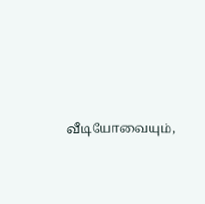வீடியோவையும்,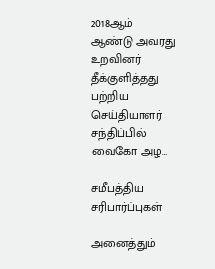2018ஆம் ஆண்டு அவரது உறவினர் தீக்குளித்தது பற்றிய செய்தியாளர் சந்திப்பில் வைகோ அழ…

சமீபத்திய சரிபார்ப்புகள்

அனைத்தும்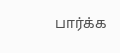பார்க்க